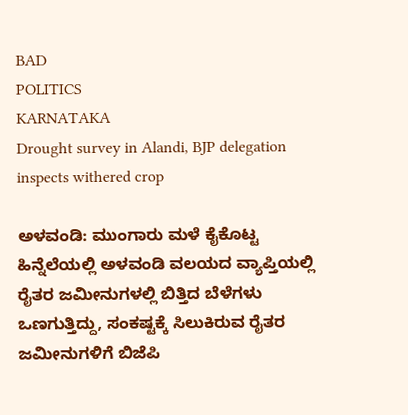BAD
POLITICS
KARNATAKA
Drought survey in Alandi, BJP delegation inspects withered crop

ಅಳವಂಡಿ: ಮುಂಗಾರು ಮಳೆ ಕೈಕೊಟ್ಟ ಹಿನ್ನೆಲೆಯಲ್ಲಿ ಅಳವಂಡಿ ವಲಯದ ವ್ಯಾಪ್ತಿಯಲ್ಲಿ ರೈತರ ಜಮೀನುಗಳಲ್ಲಿ ಬಿತ್ತಿದ ಬೆಳೆಗಳು ಒಣಗುತ್ತಿದ್ದು, ಸಂಕಷ್ಟಕ್ಕೆ ಸಿಲುಕಿರುವ ರೈತರ ಜಮೀನುಗಳಿಗೆ ಬಿಜೆಪಿ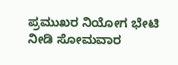ಪ್ರಮುಖರ ನಿಯೋಗ ಭೇಟಿ ನೀಡಿ ಸೋಮವಾರ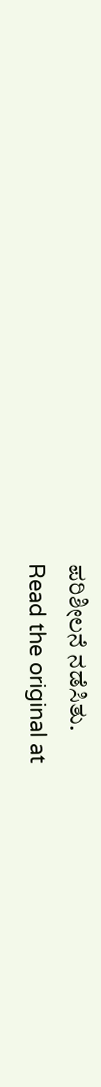ಪರಿಶೀಲನೆ ನಡೆಸಿತು.
Read the original at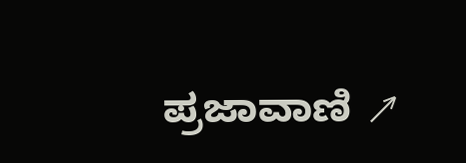ಪ್ರಜಾವಾಣಿ ↗